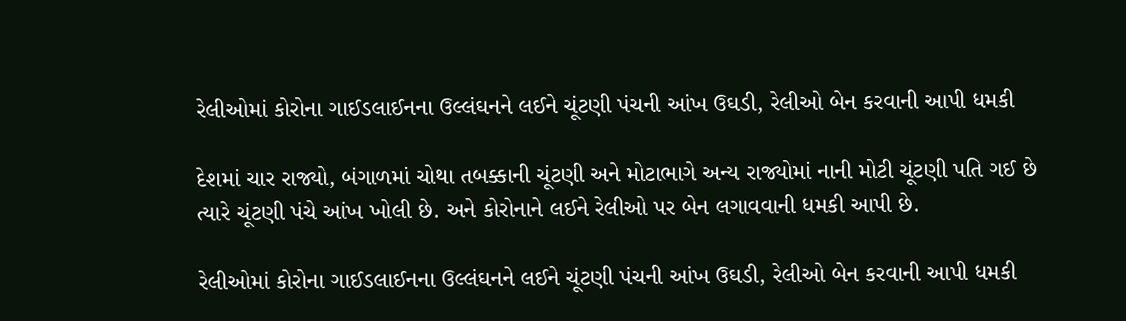રેલીઓમાં કોરોના ગાઈડલાઈનના ઉલ્લંઘનને લઈને ચૂંટણી પંચની આંખ ઉઘડી, રેલીઓ બેન કરવાની આપી ધમકી

દેશમાં ચાર રાજ્યો, બંગાળમાં ચોથા તબક્કાની ચૂંટણી અને મોટાભાગે અન્ય રાજ્યોમાં નાની મોટી ચૂંટણી પતિ ગઈ છે ત્યારે ચૂંટણી પંચે આંખ ખોલી છે. અને કોરોનાને લઈને રેલીઓ પર બેન લગાવવાની ધમકી આપી છે.

રેલીઓમાં કોરોના ગાઈડલાઈનના ઉલ્લંઘનને લઈને ચૂંટણી પંચની આંખ ઉઘડી, રેલીઓ બેન કરવાની આપી ધમકી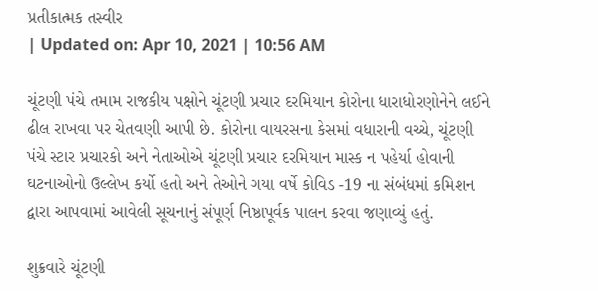પ્રતીકાત્મક તસ્વીર
| Updated on: Apr 10, 2021 | 10:56 AM

ચૂંટણી પંચે તમામ રાજકીય પક્ષોને ચૂંટણી પ્રચાર દરમિયાન કોરોના ધારાધોરણોનેને લઈને ઢીલ રાખવા પર ચેતવણી આપી છે. કોરોના વાયરસના કેસમાં વધારાની વચ્ચે, ચૂંટણી પંચે સ્ટાર પ્રચારકો અને નેતાઓએ ચૂંટણી પ્રચાર દરમિયાન માસ્ક ન પહેર્યા હોવાની ઘટનાઓનો ઉલ્લેખ કર્યો હતો અને તેઓને ગયા વર્ષે કોવિડ -19 ના સંબંધમાં કમિશન દ્વારા આપવામાં આવેલી સૂચનાનું સંપૂર્ણ નિષ્ઠાપૂર્વક પાલન કરવા જણાવ્યું હતું.

શુક્રવારે ચૂંટણી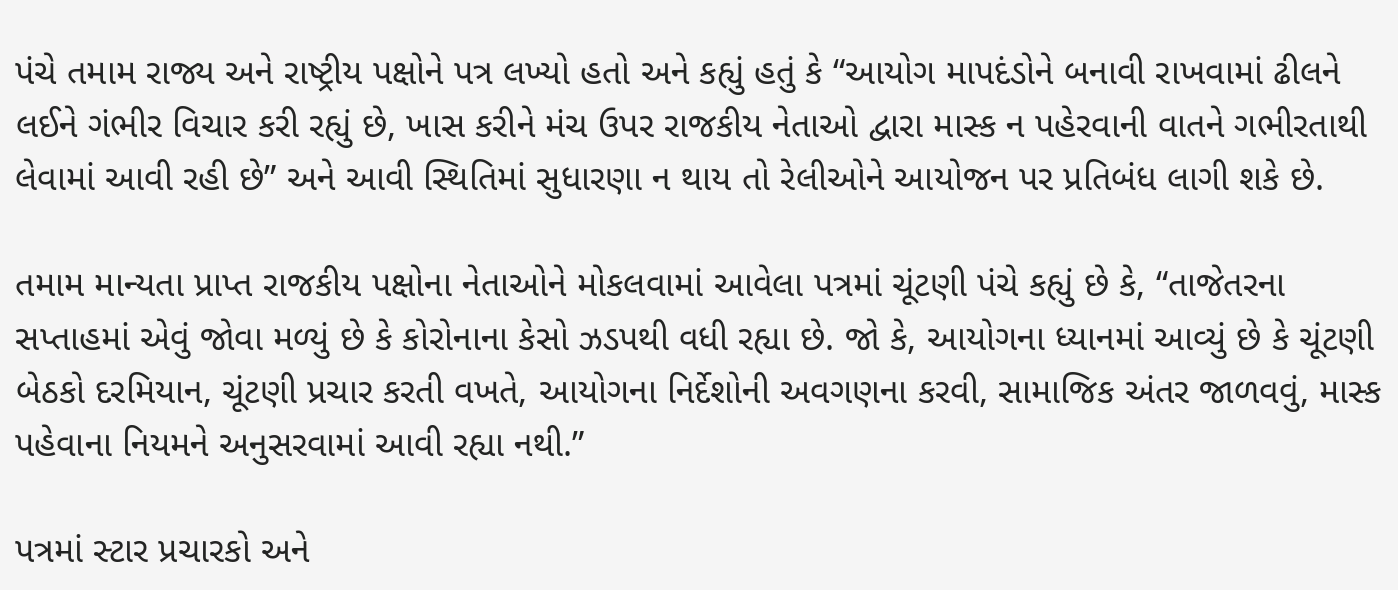પંચે તમામ રાજ્ય અને રાષ્ટ્રીય પક્ષોને પત્ર લખ્યો હતો અને કહ્યું હતું કે “આયોગ માપદંડોને બનાવી રાખવામાં ઢીલને લઈને ગંભીર વિચાર કરી રહ્યું છે, ખાસ કરીને મંચ ઉપર રાજકીય નેતાઓ દ્વારા માસ્ક ન પહેરવાની વાતને ગભીરતાથી લેવામાં આવી રહી છે” અને આવી સ્થિતિમાં સુધારણા ન થાય તો રેલીઓને આયોજન પર પ્રતિબંધ લાગી શકે છે.

તમામ માન્યતા પ્રાપ્ત રાજકીય પક્ષોના નેતાઓને મોકલવામાં આવેલા પત્રમાં ચૂંટણી પંચે કહ્યું છે કે, “તાજેતરના સપ્તાહમાં એવું જોવા મળ્યું છે કે કોરોનાના કેસો ઝડપથી વધી રહ્યા છે. જો કે, આયોગના ધ્યાનમાં આવ્યું છે કે ચૂંટણી બેઠકો દરમિયાન, ચૂંટણી પ્રચાર કરતી વખતે, આયોગના નિર્દેશોની અવગણના કરવી, સામાજિક અંતર જાળવવું, માસ્ક પહેવાના નિયમને અનુસરવામાં આવી રહ્યા નથી.”

પત્રમાં સ્ટાર પ્રચારકો અને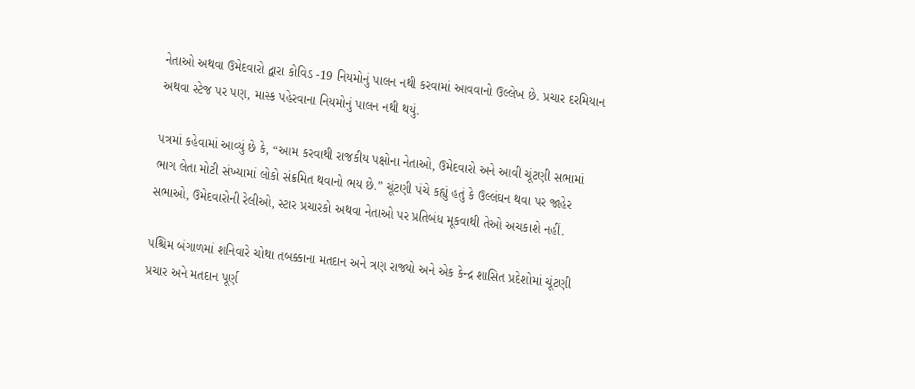નેતાઓ અથવા ઉમેદવારો દ્વારા કોવિડ -19 નિયમોનું પાલન નથી કરવામાં આવવાનો ઉલ્લેખ છે. પ્રચાર દરમિયાન અથવા સ્ટેજ પર પણ, માસ્ક પહેરવાના નિયમોનું પાલન નથી થયું.

પત્રમાં કહેવામાં આવ્યું છે કે, “આમ કરવાથી રાજકીય પક્ષોના નેતાઓ, ઉમેદવારો અને આવી ચૂંટણી સભામાં ભાગ લેતા મોટી સંખ્યામાં લોકો સંક્રમિત થવાનો ભય છે.” ચૂંટણી પંચે કહ્યું હતું કે ઉલ્લંઘન થવા પર જાહેર સભાઓ, ઉમેદવારોની રેલીઓ, સ્ટાર પ્રચારકો અથવા નેતાઓ પર પ્રતિબંધ મૂકવાથી તેઓ અચકાશે નહીં.

પશ્ચિમ બંગાળમાં શનિવારે ચોથા તબક્કાના મતદાન અને ત્રણ રાજ્યો અને એક કેન્દ્ર શાસિત પ્રદેશોમાં ચૂંટણી પ્રચાર અને મતદાન પૂર્ણ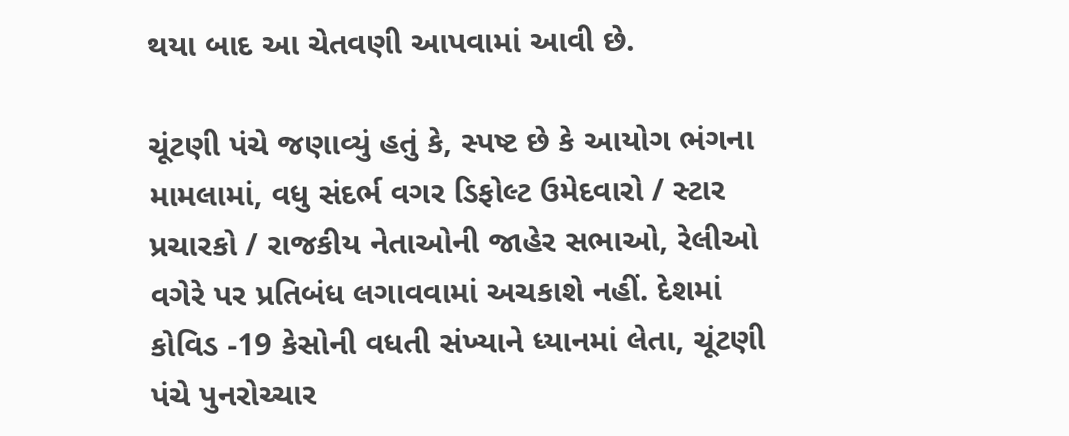થયા બાદ આ ચેતવણી આપવામાં આવી છે.

ચૂંટણી પંચે જણાવ્યું હતું કે, સ્પષ્ટ છે કે આયોગ ભંગના મામલામાં, વધુ સંદર્ભ વગર ડિફોલ્ટ ઉમેદવારો / સ્ટાર પ્રચારકો / રાજકીય નેતાઓની જાહેર સભાઓ, રેલીઓ વગેરે પર પ્રતિબંધ લગાવવામાં અચકાશે નહીં. દેશમાં કોવિડ -19 કેસોની વધતી સંખ્યાને ધ્યાનમાં લેતા, ચૂંટણી પંચે પુનરોચ્ચાર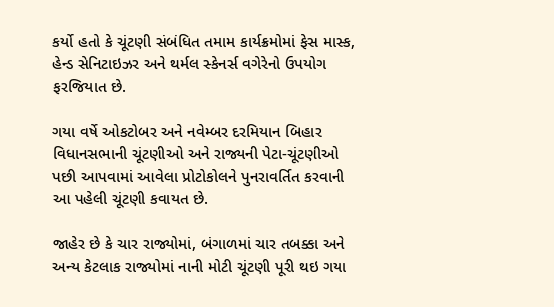કર્યો હતો કે ચૂંટણી સંબંધિત તમામ કાર્યક્રમોમાં ફેસ માસ્ક, હેન્ડ સેનિટાઇઝર અને થર્મલ સ્કેનર્સ વગેરેનો ઉપયોગ ફરજિયાત છે.

ગયા વર્ષે ઓકટોબર અને નવેમ્બર દરમિયાન બિહાર વિધાનસભાની ચૂંટણીઓ અને રાજ્યની પેટા-ચૂંટણીઓ પછી આપવામાં આવેલા પ્રોટોકોલને પુનરાવર્તિત કરવાની આ પહેલી ચૂંટણી કવાયત છે.

જાહેર છે કે ચાર રાજ્યોમાં, બંગાળમાં ચાર તબક્કા અને અન્ય કેટલાક રાજ્યોમાં નાની મોટી ચૂંટણી પૂરી થઇ ગયા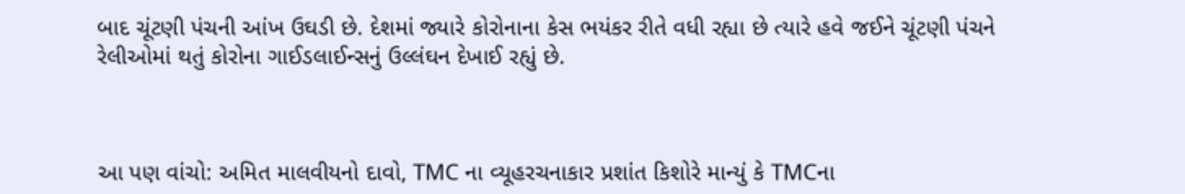બાદ ચૂંટણી પંચની આંખ ઉઘડી છે. દેશમાં જ્યારે કોરોનાના કેસ ભયંકર રીતે વધી રહ્યા છે ત્યારે હવે જઈને ચૂંટણી પંચને રેલીઓમાં થતું કોરોના ગાઈડલાઈન્સનું ઉલ્લંઘન દેખાઈ રહ્યું છે.



આ પણ વાંચો: અમિત માલવીયનો દાવો, TMC ના વ્યૂહરચનાકાર પ્રશાંત કિશોરે માન્યું કે TMCના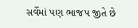સર્વેમાં પણ ભાજપ જીતે છે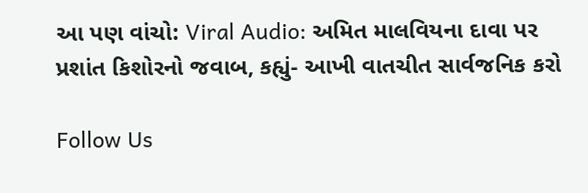આ પણ વાંચો: Viral Audio: અમિત માલવિયના દાવા પર પ્રશાંત કિશોરનો જવાબ, કહ્યું- આખી વાતચીત સાર્વજનિક કરો

Follow Us